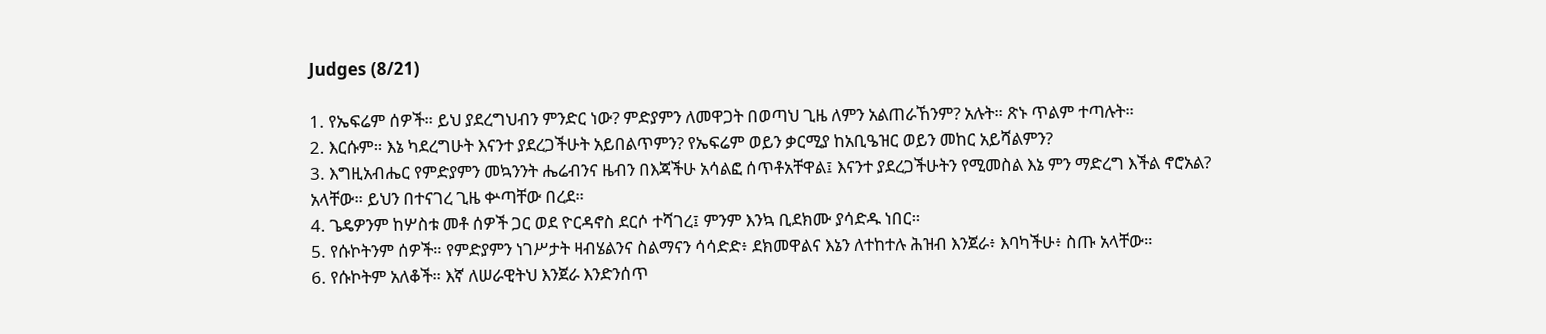Judges (8/21)

1. የኤፍሬም ሰዎች። ይህ ያደረግህብን ምንድር ነው? ምድያምን ለመዋጋት በወጣህ ጊዜ ለምን አልጠራኸንም? አሉት። ጽኑ ጥልም ተጣሉት።
2. እርሱም። እኔ ካደረግሁት እናንተ ያደረጋችሁት አይበልጥምን? የኤፍሬም ወይን ቃርሚያ ከአቢዔዝር ወይን መከር አይሻልምን?
3. እግዚአብሔር የምድያምን መኳንንት ሔሬብንና ዜብን በእጃችሁ አሳልፎ ሰጥቶአቸዋል፤ እናንተ ያደረጋችሁትን የሚመስል እኔ ምን ማድረግ እችል ኖሮአል? አላቸው። ይህን በተናገረ ጊዜ ቍጣቸው በረደ።
4. ጌዴዎንም ከሦስቱ መቶ ሰዎች ጋር ወደ ዮርዳኖስ ደርሶ ተሻገረ፤ ምንም እንኳ ቢደክሙ ያሳድዱ ነበር።
5. የሱኮትንም ሰዎች። የምድያምን ነገሥታት ዛብሄልንና ስልማናን ሳሳድድ፥ ደክመዋልና እኔን ለተከተሉ ሕዝብ እንጀራ፥ እባካችሁ፥ ስጡ አላቸው።
6. የሱኮትም አለቆች። እኛ ለሠራዊትህ እንጀራ እንድንሰጥ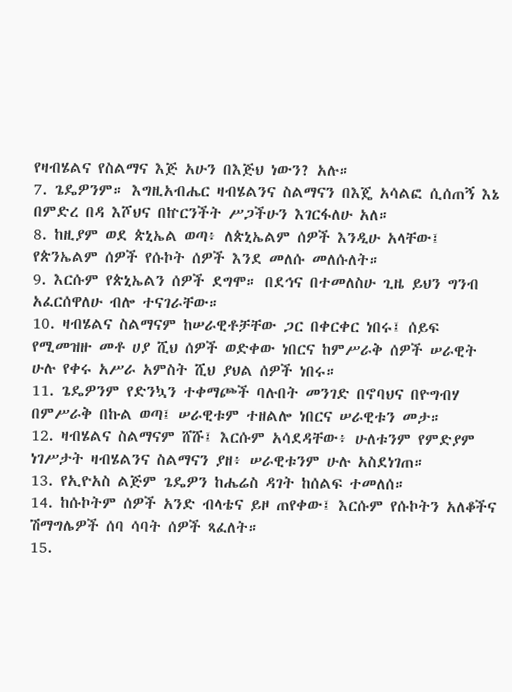የዛብሄልና የስልማና እጅ አሁን በእጅህ ነውን? አሉ።
7. ጌዴዎንም። እግዚአብሔር ዛብሄልንና ስልማናን በእጄ አሳልፎ ሲሰጠኝ እኔ በምድረ በዳ እሾህና በኵርንችት ሥጋችሁን እገርፋለሁ አለ።
8. ከዚያም ወደ ጵኒኤል ወጣ፥ ለጵኒኤልም ሰዎች እንዲሁ አላቸው፤ የጵንኤልም ሰዎች የሱኮት ሰዎች እንደ መለሱ መለሱለት።
9. እርሱም የጵኒኤልን ሰዎች ደግሞ። በደኅና በተመለስሁ ጊዜ ይህን ግንብ አፈርሰዋለሁ ብሎ ተናገራቸው።
10. ዛብሄልና ስልማናም ከሠራዊቶቻቸው ጋር በቀርቀር ነበሩ፤ ሰይፍ የሚመዝዙ መቶ ሀያ ሺህ ሰዎች ወድቀው ነበርና ከምሥራቅ ሰዎች ሠራዊት ሁሉ የቀሩ አሥራ አምስት ሺህ ያህል ሰዎች ነበሩ።
11. ጌዴዎንም የድንኳን ተቀማጮች ባሉበት መንገድ በኖባህና በዮግብሃ በምሥራቅ በኩል ወጣ፤ ሠራዊቱም ተዘልሎ ነበርና ሠራዊቱን መታ።
12. ዛብሄልና ስልማናም ሸሹ፤ እርሱም አሳደዳቸው፥ ሁለቱንም የምድያም ነገሥታት ዛብሄልንና ስልማናን ያዘ፥ ሠራዊቱንም ሁሉ አስደነገጠ።
13. የኢዮአስ ልጅም ጌዴዎን ከሔሬስ ዳገት ከሰልፍ ተመለሰ።
14. ከሱኮትም ሰዎች አንድ ብላቴና ይዞ ጠየቀው፤ እርሱም የሱኮትን አለቆችና ሽማግሌዎች ሰባ ሳባት ሰዎች ጻፈለት።
15.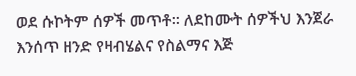ወደ ሱኮትም ሰዎች መጥቶ። ለደከሙት ሰዎችህ እንጀራ እንሰጥ ዘንድ የዛብሄልና የስልማና እጅ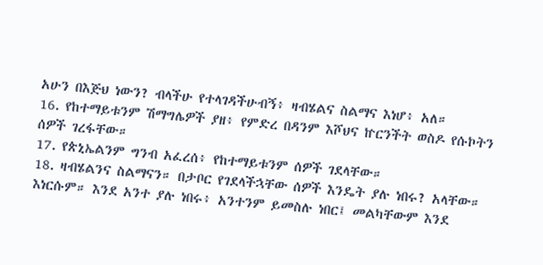አሁን በእጅህ ነውን? ብላችሁ የተላገዳችሁብኝ፥ ዛብሄልና ስልማና እነሆ፥ አለ።
16. የከተማይቱንም ሽማግሌዎች ያዘ፥ የምድረ በዳንም እሾህና ኵርንችት ወስዶ የሱኮትን ሰዎች ገረፋቸው።
17. የጵኒኤልንም ግንብ አፈረሰ፥ የከተማይቱንም ሰዎች ገደላቸው።
18. ዛብሄልንና ስልማናን። በታቦር የገደላችኋቸው ሰዎች እንዴት ያሉ ነበሩ? አላቸው። እነርሱም። እንደ አንተ ያሉ ነበሩ፥ አንተንም ይመስሉ ነበር፤ መልካቸውም እንደ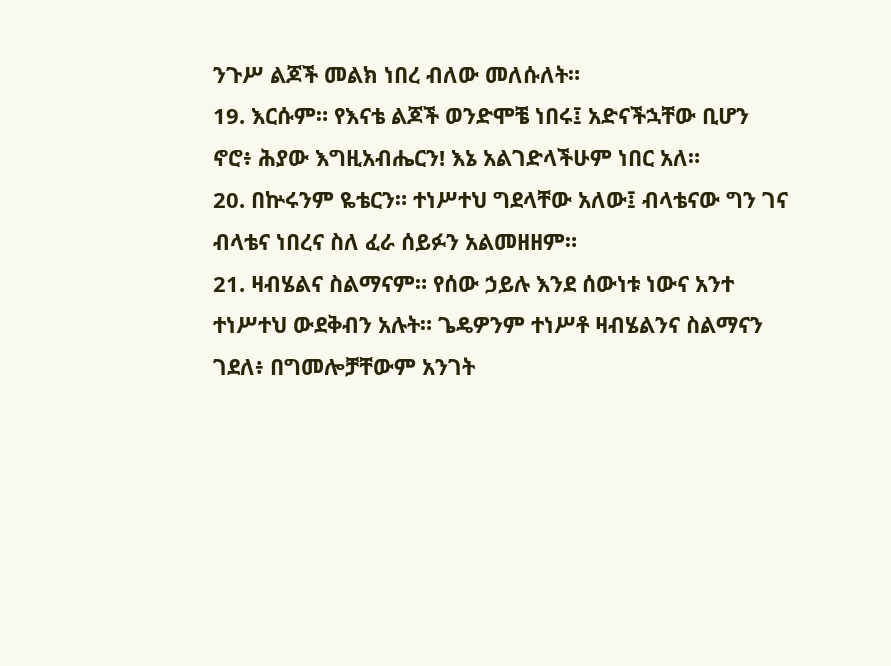ንጉሥ ልጆች መልክ ነበረ ብለው መለሱለት።
19. እርሱም። የእናቴ ልጆች ወንድሞቼ ነበሩ፤ አድናችኋቸው ቢሆን ኖሮ፥ ሕያው እግዚአብሔርን! እኔ አልገድላችሁም ነበር አለ።
20. በኵሩንም ዬቴርን። ተነሥተህ ግደላቸው አለው፤ ብላቴናው ግን ገና ብላቴና ነበረና ስለ ፈራ ሰይፉን አልመዘዘም።
21. ዛብሄልና ስልማናም። የሰው ኃይሉ እንደ ሰውነቱ ነውና አንተ ተነሥተህ ውደቅብን አሉት። ጌዴዎንም ተነሥቶ ዛብሄልንና ስልማናን ገደለ፥ በግመሎቻቸውም አንገት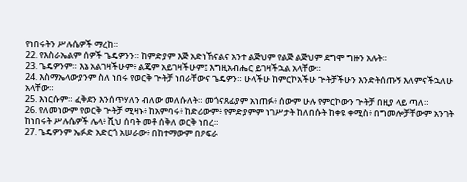የነበሩትን ሥሉሴዎች ማረከ።
22. የእስራኤልም ሰዎች ጌዴዎንን። ከምድያም እጅ አድነኸናልና አንተ ልጅህም የልጅ ልጅህም ደግሞ ግዙን አሉት።
23. ጌዴዎንም። እኔ አልገዛችሁም፥ ልጄም አይገዛችሁም፤ እግዚአብሔር ይገዛችኋል አላቸው።
24. እስማኤላውያንም ስለ ነበሩ የወርቅ ጕትቻ ነበራቸውና ጌዴዎን። ሁላችሁ ከምርኮአችሁ ጕትቻችሁን እንድትሰጡኝ እለምናችኋለሁ አላቸው።
25. እነርሱም። ፈቅደን እንሰጥሃለን ብለው መለሱለት። መጎናጸፊያም አነጠፉ፥ ሰውም ሁሉ የምርኮውን ጕትቻ በዚያ ላይ ጣለ።
26. የለመነውም የወርቅ ጕትቻ ሚዛኑ፥ ከአምባሩ፥ ከድሪውም፥ የምድያምም ነገሥታት ከለበሱት ከቀዩ ቀሚስ፥ በግመሎቻቸውም አንገት ከነበሩት ሥሉሴዎች ሌላ፥ ሺህ ሰባት መቶ ሰቅለ ወርቅ ነበረ።
27. ጌዴዎንም ኤፉድ አድርጎ አሠራው፥ በከተማውም በዖፍራ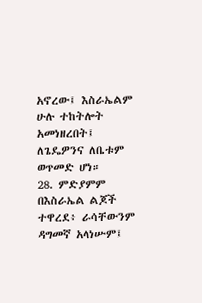አኖረው፤ እስራኤልም ሁሉ ተከትሎት አመነዘረበት፤ ለጌዴዎንና ለቤቱም ወጥመድ ሆነ።
28. ምድያምም በእስራኤል ልጆች ተዋረደ፥ ራሳቸውንም ዳግመኛ አላነሡም፤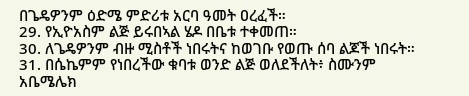በጌዴዎንም ዕድሜ ምድሪቱ አርባ ዓመት ዐረፈች።
29. የኢዮአስም ልጅ ይሩበኣል ሄዶ በቤቱ ተቀመጠ።
30. ለጌዴዎንም ብዙ ሚስቶች ነበሩትና ከወገቡ የወጡ ሰባ ልጆች ነበሩት።
31. በሴኬምም የነበረችው ቁባቱ ወንድ ልጅ ወለደችለት፥ ስሙንም አቤሜሌክ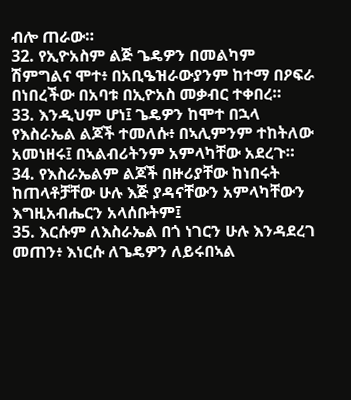ብሎ ጠራው።
32. የኢዮአስም ልጅ ጌዴዎን በመልካም ሽምግልና ሞተ፥ በአቢዔዝራውያንም ከተማ በዖፍራ በነበረችው በአባቱ በኢዮአስ መቃብር ተቀበረ።
33. እንዲህም ሆነ፤ ጌዴዎን ከሞተ በኋላ የእስራኤል ልጆች ተመለሱ፥ በኣሊምንም ተከትለው አመነዘሩ፤ በኣልብሪትንም አምላካቸው አደረጉ።
34. የእስራኤልም ልጆች በዙሪያቸው ከነበሩት ከጠላቶቻቸው ሁሉ እጅ ያዳናቸውን አምላካቸውን እግዚአብሔርን አላሰቡትም፤
35. እርሱም ለእስራኤል በጎ ነገርን ሁሉ እንዳደረገ መጠን፥ እነርሱ ለጌዴዎን ለይሩበኣል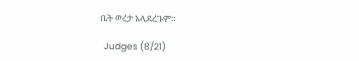ቤት ወረታ አላደረጉም።

  Judges (8/21)